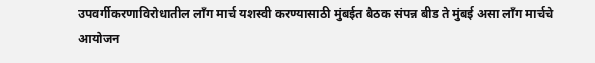उपवर्गीकरणाविरोधातील लाँग मार्च यशस्वी करण्यासाठी मुंबईत बैठक संपन्न बीड ते मुंबई असा लाँग मार्चचे आयोजन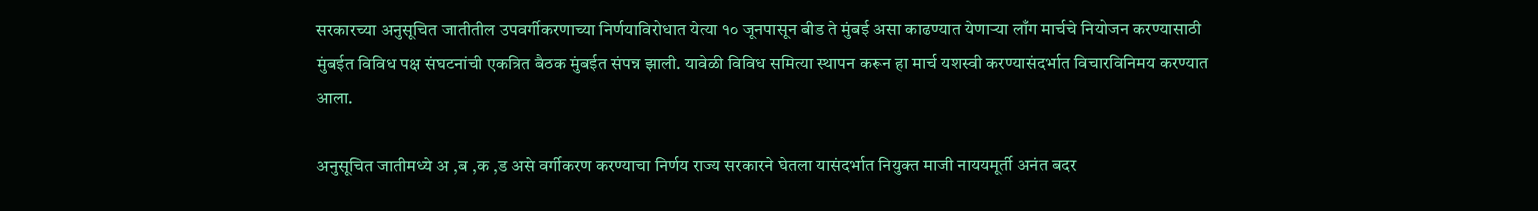सरकारच्या अनुसूचित जातीतील उपवर्गीकरणाच्या निर्णयाविरोधात येत्या १० जूनपासून बीड ते मुंबई असा काढण्यात येणाऱ्या लाँग मार्चचे नियोजन करण्यासाठी मुंबईत विविध पक्ष संघटनांची एकत्रित बैठक मुंबईत संपन्न झाली. यावेळी विविध समित्या स्थापन करून हा मार्च यशस्वी करण्यासंदर्भात विचारविनिमय करण्यात आला.

अनुसूचित जातीमध्ये अ ,ब ,क ,ड असे वर्गीकरण करण्याचा निर्णय राज्य सरकारने घेतला यासंदर्भात नियुक्त माजी नाययमूर्ती अनंत बदर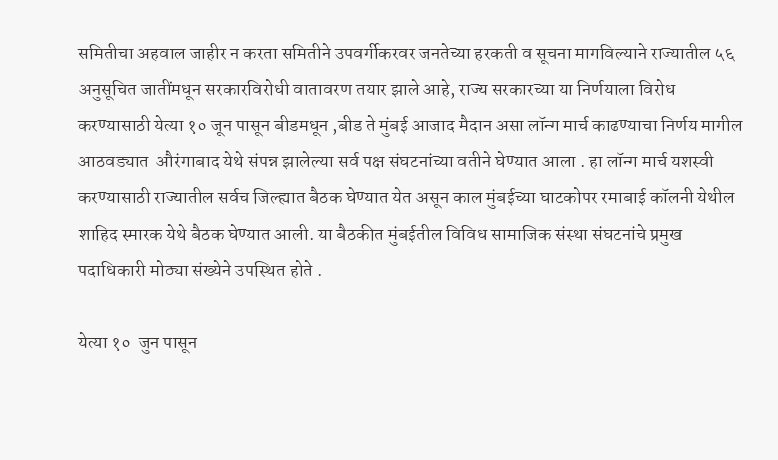समितीचा अहवाल जाहीर न करता समितीने उपवर्गीकरवर जनतेच्या हरकती व सूचना मागविल्याने राज्यातील ५६  अनुसूचित जातींमधून सरकारविरोधी वातावरण तयार झाले आहे, राज्य सरकारच्या या निर्णयाला विरोध करण्यासाठी येत्या १० जून पासून बीडमधून ,बीड ते मुंबई आजाद मैदान असा लॉन्ग मार्च काढण्याचा निर्णय मागील आठवड्यात  औरंगाबाद येथे संपन्न झालेल्या सर्व पक्ष संघटनांच्या वतीने घेण्यात आला . हा लॉन्ग मार्च यशस्वी करण्यासाठी राज्यातील सर्वच जिल्ह्यात बैठक घेण्यात येत असून काल मुंबईच्या घाटकोपर रमाबाई कॉलनी येथील शाहिद स्मारक येथे बैठक घेण्यात आली. या बैठकीत मुंबईतील विविध सामाजिक संस्था संघटनांचे प्रमुख पदाधिकारी मोठ्या संख्येने उपस्थित होते .

येत्या १०  जुन पासून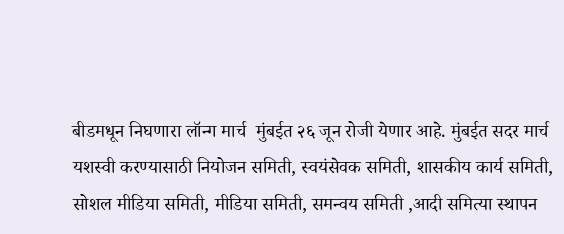बीडमधून निघणारा लॉन्ग मार्च  मुंबईत २६ जून रोजी येणार आहे. मुंबईत सदर मार्च यशस्वी करण्यासाठी नियोजन समिती, स्वयंसेवक समिती, शासकीय कार्य समिती, सोशल मीडिया समिती, मीडिया समिती, समन्वय समिती ,आदी समित्या स्थापन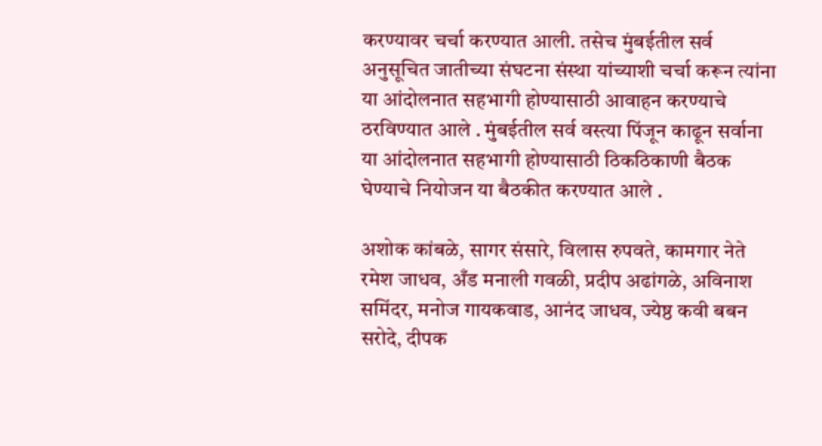करण्यावर चर्चा करण्यात आली. तसेच मुंबईतील सर्व अनुसूचित जातीच्या संघटना संस्था यांच्याशी चर्चा करून त्यांना या आंदोलनात सहभागी होण्यासाठी आवाहन करण्याचे ठरविण्यात आले . मुंबईतील सर्व वस्त्या पिंजून काढून सर्वाना या आंदोलनात सहभागी होण्यासाठी ठिकठिकाणी बैठक घेण्याचे नियोजन या बैठकीत करण्यात आले .

अशोक कांबळे, सागर संसारे, विलास रुपवते, कामगार नेते रमेश जाधव, अँड मनाली गवळी, प्रदीप अढांगळे, अविनाश समिंदर, मनोज गायकवाड, आनंद जाधव, ज्येष्ठ कवी बबन सरोदे, दीपक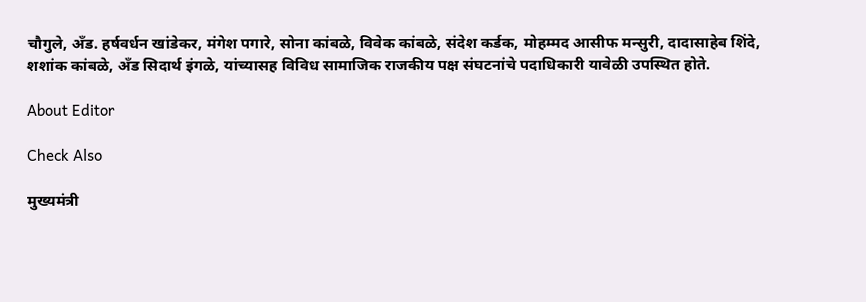चौगुले, अँड. हर्षवर्धन खांडेकर, मंगेश पगारे, सोना कांबळे, विवेक कांबळे, संदेश कर्डक, मोहम्मद आसीफ मन्सुरी, दादासाहेब शिंदे, शशांक कांबळे, अँड सिदार्थ इंगळे, यांच्यासह विविध सामाजिक राजकीय पक्ष संघटनांचे पदाधिकारी यावेळी उपस्थित होते.

About Editor

Check Also

मुख्यमंत्री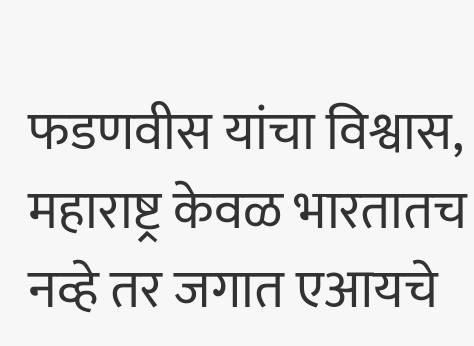फडणवीस यांचा विश्वास, महाराष्ट्र केवळ भारतातच नव्हे तर जगात एआयचे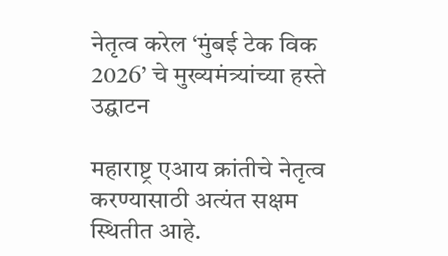नेतृत्व करेल ‘मुंबई टेक विक 2026’ चे मुख्यमंत्र्यांच्या हस्ते उद्घाटन

महाराष्ट्र एआय क्रांतीचे नेतृत्व करण्यासाठी अत्यंत सक्षम स्थितीत आहे.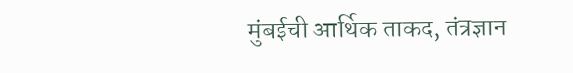मुंबईची आर्थिक ताकद, तंत्रज्ञान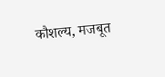कौशल्य, मजबूत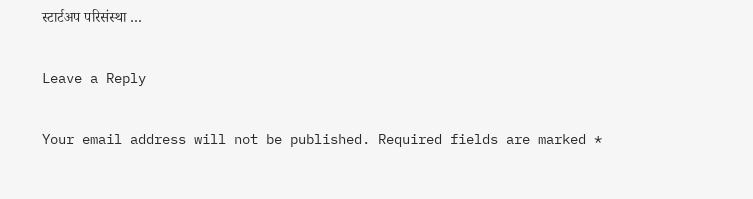स्टार्टअप परिसंस्था …

Leave a Reply

Your email address will not be published. Required fields are marked *